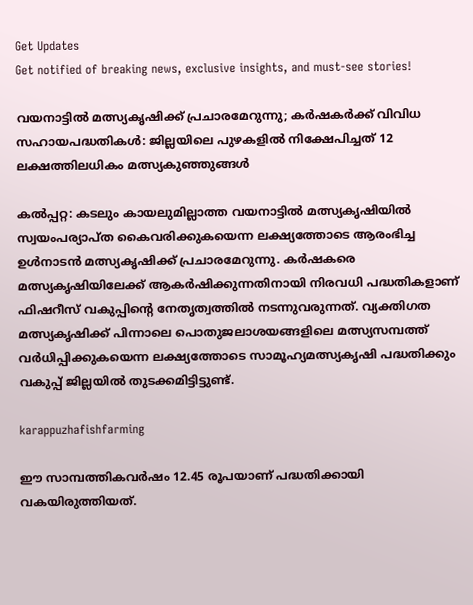Get Updates
Get notified of breaking news, exclusive insights, and must-see stories!

വയനാട്ടില്‍ മത്സ്യകൃഷിക്ക് പ്രചാരമേറുന്നു; കര്‍ഷകര്‍ക്ക് വിവിധ സഹായപദ്ധതികള്‍: ജില്ലയിലെ പുഴകളില്‍ നിക്ഷേപിച്ചത് 12 ലക്ഷത്തിലധികം മത്സ്യകുഞ്ഞുങ്ങള്‍

കല്‍പ്പറ്റ: കടലും കായലുമില്ലാത്ത വയനാട്ടില്‍ മത്സ്യകൃഷിയില്‍ സ്വയംപര്യാപ്ത കൈവരിക്കുകയെന്ന ലക്ഷ്യത്തോടെ ആരംഭിച്ച ഉള്‍നാടന്‍ മത്സ്യകൃഷിക്ക് പ്രചാരമേറുന്നു. കര്‍ഷകരെ മത്സ്യകൃഷിയിലേക്ക് ആകര്‍ഷിക്കുന്നതിനായി നിരവധി പദ്ധതികളാണ് ഫിഷറീസ് വകുപ്പിന്റെ നേതൃത്വത്തില്‍ നടന്നുവരുന്നത്. വ്യക്തിഗത മത്സ്യകൃഷിക്ക് പിന്നാലെ പൊതുജലാശയങ്ങളിലെ മത്സ്യസമ്പത്ത് വര്‍ധിപ്പിക്കുകയെന്ന ലക്ഷ്യത്തോടെ സാമൂഹ്യമത്സ്യകൃഷി പദ്ധതിക്കും വകുപ്പ് ജില്ലയില്‍ തുടക്കമിട്ടിട്ടുണ്ട്.

karappuzhafishfarming

ഈ സാമ്പത്തികവര്‍ഷം 12.45 രൂപയാണ് പദ്ധതിക്കായി വകയിരുത്തിയത്.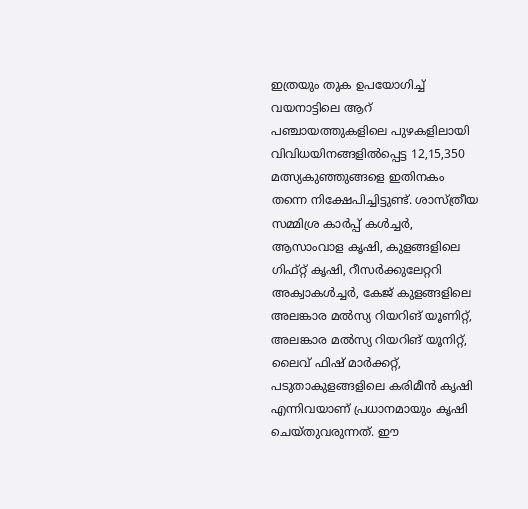ഇത്രയും തുക ഉപയോഗിച്ച് വയനാട്ടിലെ ആറ് പഞ്ചായത്തുകളിലെ പുഴകളിലായി വിവിധയിനങ്ങളില്‍പ്പെട്ട 12,15,350 മത്സ്യകുഞ്ഞുങ്ങളെ ഇതിനകം തന്നെ നിക്ഷേപിച്ചിട്ടുണ്ട്. ശാസ്ത്രീയ സമ്മിശ്ര കാര്‍പ്പ് കള്‍ച്ചര്‍, ആസാംവാള കൃഷി, കുളങ്ങളിലെ ഗിഫ്റ്റ് കൃഷി, റീസര്‍ക്കുലേറ്ററി അക്വാകള്‍ച്ചര്‍, കേജ് കുളങ്ങളിലെ അലങ്കാര മല്‍സ്യ റിയറിങ് യൂണിറ്റ്, അലങ്കാര മല്‍സ്യ റിയറിങ് യൂനിറ്റ്, ലൈവ് ഫിഷ് മാര്‍ക്കറ്റ്, പടുതാകുളങ്ങളിലെ കരിമീന്‍ കൃഷി എന്നിവയാണ് പ്രധാനമായും കൃഷി ചെയ്തുവരുന്നത്. ഈ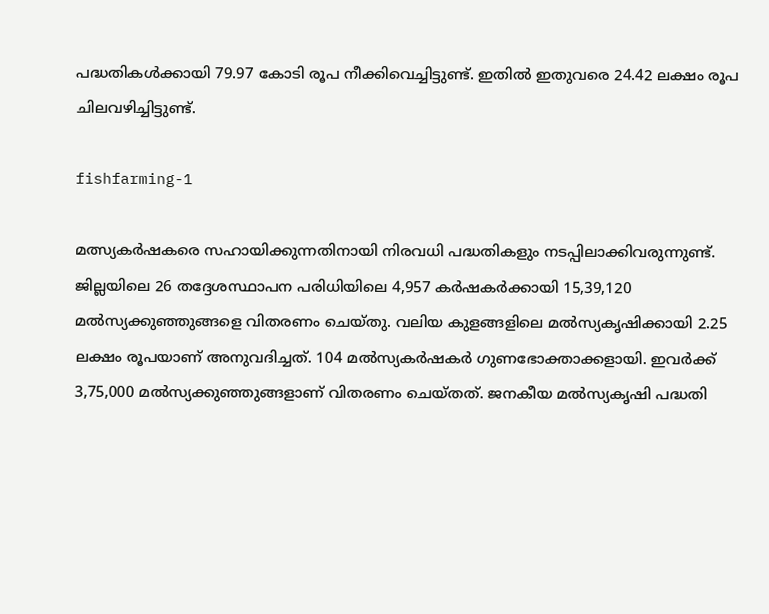പദ്ധതികള്‍ക്കായി 79.97 കോടി രൂപ നീക്കിവെച്ചിട്ടുണ്ട്. ഇതില്‍ ഇതുവരെ 24.42 ലക്ഷം രൂപ ചിലവഴിച്ചിട്ടുണ്ട്.

fishfarming-1

മത്സ്യകര്‍ഷകരെ സഹായിക്കുന്നതിനായി നിരവധി പദ്ധതികളും നടപ്പിലാക്കിവരുന്നുണ്ട്. ജില്ലയിലെ 26 തദ്ദേശസ്ഥാപന പരിധിയിലെ 4,957 കര്‍ഷകര്‍ക്കായി 15,39,120 മല്‍സ്യക്കുഞ്ഞുങ്ങളെ വിതരണം ചെയ്തു. വലിയ കുളങ്ങളിലെ മല്‍സ്യകൃഷിക്കായി 2.25 ലക്ഷം രൂപയാണ് അനുവദിച്ചത്. 104 മല്‍സ്യകര്‍ഷകര്‍ ഗുണഭോക്താക്കളായി. ഇവര്‍ക്ക് 3,75,000 മല്‍സ്യക്കുഞ്ഞുങ്ങളാണ് വിതരണം ചെയ്തത്. ജനകീയ മല്‍സ്യകൃഷി പദ്ധതി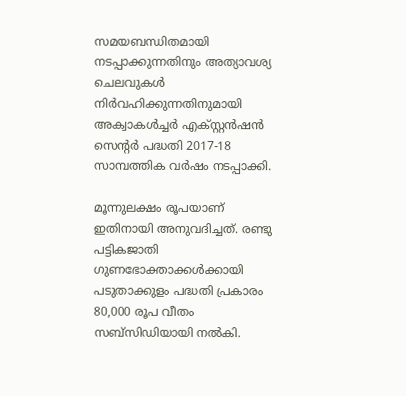സമയബന്ധിതമായി നടപ്പാക്കുന്നതിനും അത്യാവശ്യ ചെലവുകള്‍ നിര്‍വഹിക്കുന്നതിനുമായി അക്വാകള്‍ച്ചര്‍ എക്സ്റ്റന്‍ഷന്‍ സെന്റര്‍ പദ്ധതി 2017-18 സാമ്പത്തിക വര്‍ഷം നടപ്പാക്കി.

മൂന്നുലക്ഷം രൂപയാണ് ഇതിനായി അനുവദിച്ചത്. രണ്ടു പട്ടികജാതി ഗുണഭോക്താക്കള്‍ക്കായി പടുതാക്കുളം പദ്ധതി പ്രകാരം 80,000 രൂപ വീതം സബ്സിഡിയായി നല്‍കി.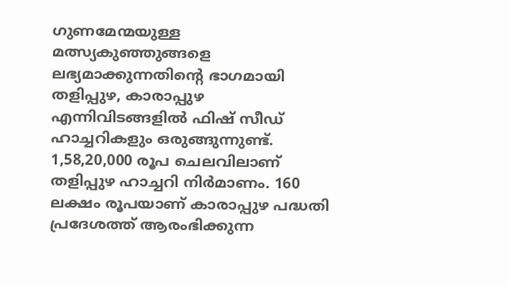ഗുണമേന്മയുള്ള മത്സ്യകുഞ്ഞുങ്ങളെ ലഭ്യമാക്കുന്നതിന്റെ ഭാഗമായി തളിപ്പുഴ, കാരാപ്പുഴ എന്നിവിടങ്ങളില്‍ ഫിഷ് സീഡ് ഹാച്ചറികളും ഒരുങ്ങുന്നുണ്ട്. 1,58,20,000 രൂപ ചെലവിലാണ് തളിപ്പുഴ ഹാച്ചറി നിര്‍മാണം. 160 ലക്ഷം രൂപയാണ് കാരാപ്പുഴ പദ്ധതി പ്രദേശത്ത് ആരംഭിക്കുന്ന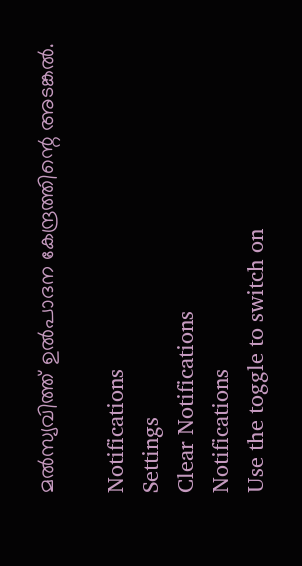മല്‍സ്യവിത്ത് ഉല്‍പാദന കേന്ദ്രത്തിന്റെ അടങ്കല്‍.

Notifications
Settings
Clear Notifications
Notifications
Use the toggle to switch on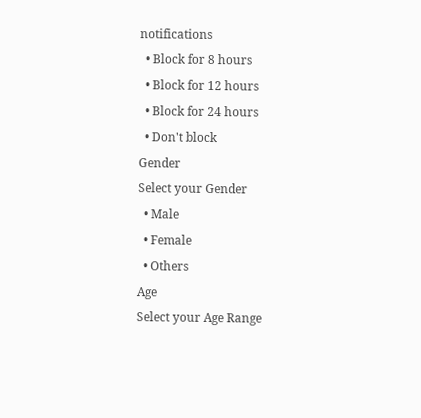notifications
  • Block for 8 hours
  • Block for 12 hours
  • Block for 24 hours
  • Don't block
Gender
Select your Gender
  • Male
  • Female
  • Others
Age
Select your Age Range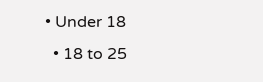• Under 18
  • 18 to 25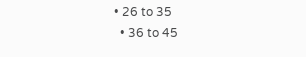• 26 to 35
  • 36 to 45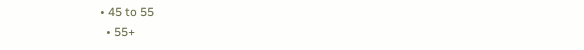• 45 to 55
  • 55+